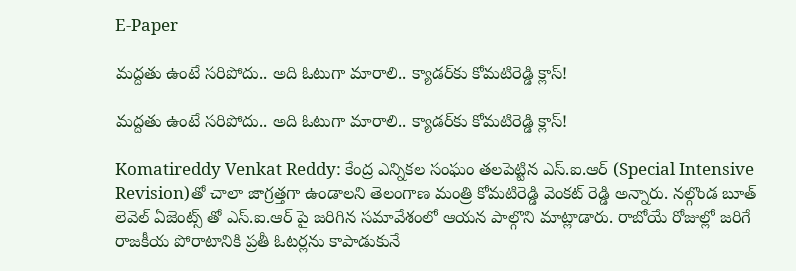E-Paper

మద్దతు ఉంటే సరిపోదు.. అది ఓటుగా మారాలి.. క్యాడర్‌కు కోమటిరెడ్డి క్లాస్!

మద్దతు ఉంటే సరిపోదు.. అది ఓటుగా మారాలి.. క్యాడర్‌కు కోమటిరెడ్డి క్లాస్!

Komatireddy Venkat Reddy: కేంద్ర ఎన్నికల సంఘం తలపెట్టిన ఎస్.ఐ.ఆర్ (Special Intensive Revision)తో చాలా జాగ్రత్తగా ఉండాలని తెలంగాణ మంత్రి కోమటిరెడ్డి వెంకట్ రెడ్డి అన్నారు. నల్గొండ బూత్ లెవెల్ ఏజెంట్స్ తో ఎస్.ఐ.ఆర్ పై జరిగిన సమావేశంలో ఆయన పాల్గొని మాట్లాడారు. రాబోయే రోజుల్లో జరిగే రాజకీయ పోరాటానికి ప్రతీ ఓటర్లను కాపాడుకునే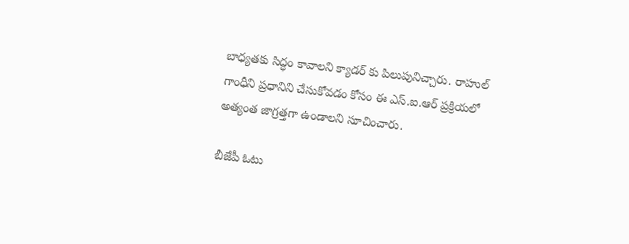బాధ్యతకు సిద్ధం కావాలని క్యాడర్ కు పిలుపునిచ్చారు. రాహుల్ గాంధీని ప్రధానిని చేసుకోవడం కోసం ఈ ఎస్.ఐ.ఆర్ ప్రక్రియలో అత్యంత జాగ్రత్తగా ఉండాలని సూచించారు.

బీజేపీ ఓటు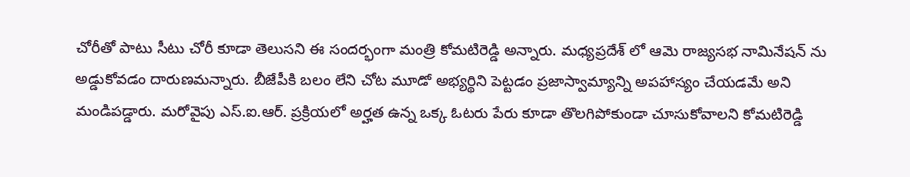చోరీతో పాటు సీటు చోరీ కూడా తెలుసని ఈ సందర్భంగా మంత్రి కోమటిరెడ్డి అన్నారు. మధ్యప్రదేశ్ లో ఆమె రాజ్యసభ నామినేషన్ ను అడ్డుకోవడం దారుణమన్నారు. బీజేపీకి బలం లేని చోట మూడో అభ్యర్థిని పెట్టడం ప్రజాస్వామ్యాన్ని అపహాస్యం చేయడమే అని మండిపడ్డారు. మరోవైపు ఎస్.ఐ.ఆర్. ప్రక్రియలో అర్హత ఉన్న ఒక్క ఓటరు పేరు కూడా తొలగిపోకుండా చూసుకోవాలని కోమటిరెడ్డి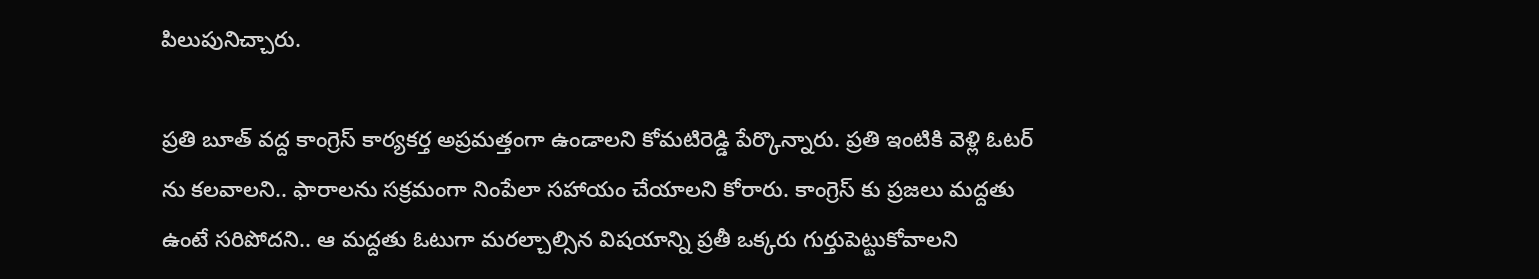పిలుపునిచ్చారు.

ప్రతి బూత్ వద్ద కాంగ్రెస్ కార్యకర్త అప్రమత్తంగా ఉండాలని కోమటిరెడ్డి పేర్కొన్నారు. ప్రతి ఇంటికి వెళ్లి ఓటర్ ను కలవాలని.. ఫారాలను సక్రమంగా నింపేలా సహాయం చేయాలని కోరారు. కాంగ్రెస్ కు ప్రజలు మద్దతు ఉంటే సరిపోదని.. ఆ మద్దతు ఓటుగా మరల్చాల్సిన విషయాన్ని ప్రతీ ఒక్కరు గుర్తుపెట్టుకోవాలని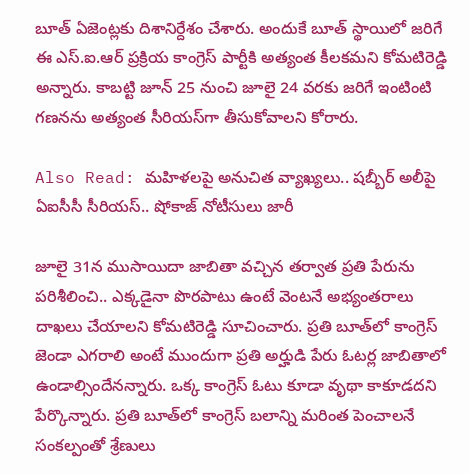బూత్ ఏజెంట్లకు దిశానిర్దేశం చేశారు. అందుకే బూత్ స్థాయిలో జరిగే ఈ ఎస్.ఐ.ఆర్ ప్రక్రియ కాంగ్రెస్ పార్టీకి అత్యంత కీలకమని కోమటిరెడ్డి అన్నారు. కాబట్టి జూన్ 25 నుంచి జూలై 24 వరకు జరిగే ఇంటింటి గణనను అత్యంత సీరియస్‌గా తీసుకోవాలని కోరారు.

Also Read: మహిళలపై అనుచిత వ్యాఖ్యలు.. షబ్బీర్ అలీపై ఏఐసీసీ సీరియస్.. షోకాజ్ నోటీసులు జారీ

జూలై 31న ముసాయిదా జాబితా వచ్చిన తర్వాత ప్రతి పేరును పరిశీలించి.. ఎక్కడైనా పొరపాటు ఉంటే వెంటనే అభ్యంతరాలు దాఖలు చేయాలని కోమటిరెడ్డి సూచించారు. ప్రతి బూత్‌లో కాంగ్రెస్ జెండా ఎగరాలి అంటే ముందుగా ప్రతి అర్హుడి పేరు ఓటర్ల జాబితాలో ఉండాల్సిందేనన్నారు. ఒక్క కాంగ్రెస్ ఓటు కూడా వృథా కాకూడదని పేర్కొన్నారు. ప్రతి బూత్‌లో కాంగ్రెస్ బలాన్ని మరింత పెంచాలనే సంకల్పంతో శ్రేణులు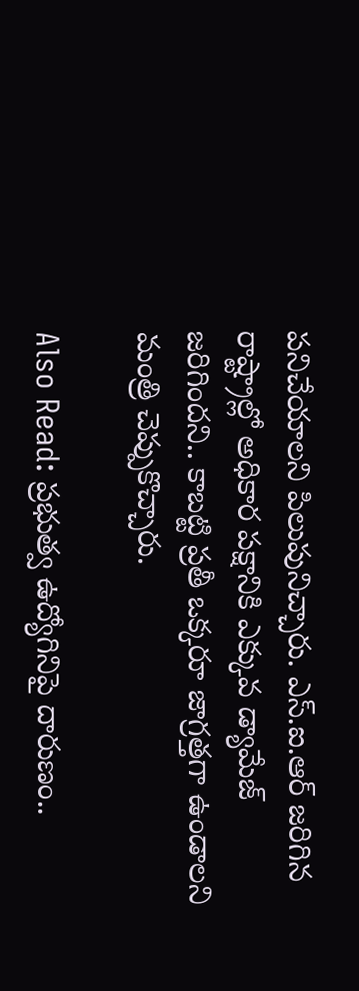పనిచేయాలని పిలుపునిచ్చారు. ఎస్.ఐ.ఆర్ జరిగిన రాష్ట్రాల్లో అధికార పక్షానికి ఎక్కువ డ్యామేజ్ జరిగిందని.. కాబట్టి ప్రతీ ఒక్కరూ జాగ్రత్తగా ఉండాలని మంత్రి చెప్పుకొచ్చారు.

Also Read: ప్రభుత్వ ఉద్యోగినిపై దారుణం..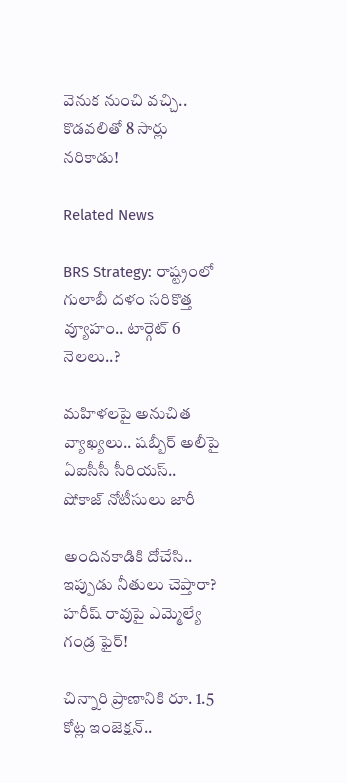వెనుక నుంచి వచ్చి.. కొడవలితో 8 సార్లు నరికాడు!

Related News

BRS Strategy: రాష్ట్రంలో గులాబీ దళం సరికొత్త వ్యూహం.. టార్గెట్ 6 నెలలు..?

మహిళలపై అనుచిత వ్యాఖ్యలు.. షబ్బీర్ అలీపై ఏఐసీసీ సీరియస్.. షోకాజ్ నోటీసులు జారీ

అందినకాడికి దోచేసి.. ఇప్పుడు నీతులు చెప్తారా? హరీష్ రావుపై ఎమ్మెల్యే గండ్ర ఫైర్!

చిన్నారి ప్రాణానికి రూ. 1.5 కోట్ల ఇంజెక్షన్..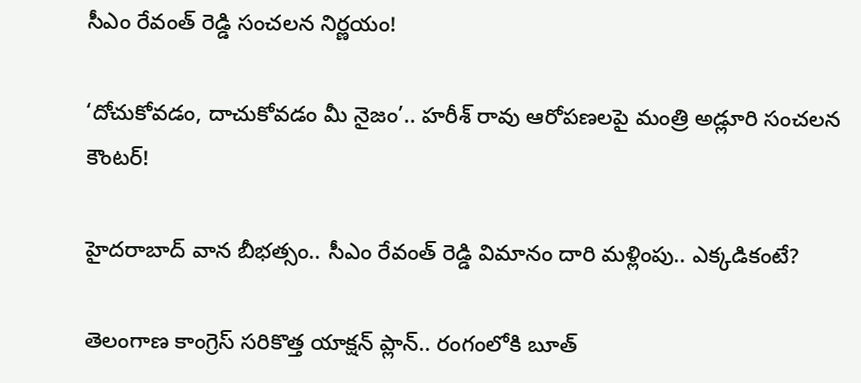సీఎం రేవంత్ రెడ్డి సంచలన నిర్ణయం!

‘దోచుకోవడం, దాచుకోవడం మీ నైజం’.. హరీశ్ రావు ఆరోపణలపై మంత్రి అడ్లూరి సంచలన కౌంటర్!

హైదరాబాద్‌ వాన బీభత్సం.. సీఎం రేవంత్ రెడ్డి విమానం దారి మళ్లింపు.. ఎక్కడికంటే?

తెలంగాణ కాంగ్రెస్ సరికొత్త యాక్షన్ ప్లాన్.. రంగంలోకి బూత్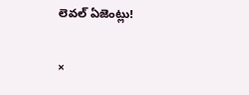లెవల్ ఏజెంట్లు!

×